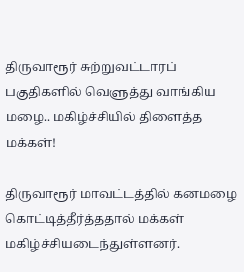திருவாரூர் சுற்றுவட்டாரப் பகுதிகளில் வெளுத்து வாங்கிய மழை.. மகிழ்ச்சியில் திளைத்த மக்கள்!

திருவாரூர் மாவட்டத்தில் கனமழை கொட்டித்தீர்த்ததால் மக்கள் மகிழ்ச்சியடைந்துள்ளனர்.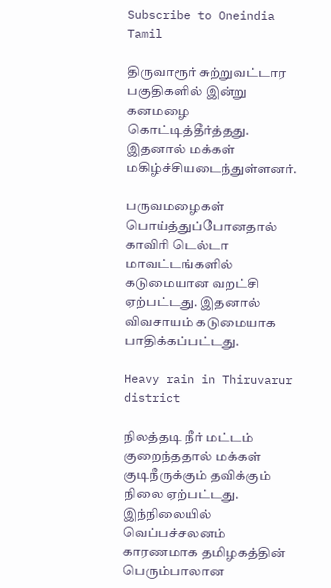Subscribe to Oneindia Tamil

திருவாரூர் சுற்றுவட்டார பகுதிகளில் இன்று கனமழை கொட்டித்தீர்த்தது. இதனால் மக்கள் மகிழ்ச்சியடைந்துள்ளனர்.

பருவமழைகள் பொய்த்துப்போனதால் காவிரி டெல்டா மாவட்டங்களில் கடுமையான வறட்சி ஏற்பட்டது. இதனால் விவசாயம் கடுமையாக பாதிக்கப்பட்டது.

Heavy rain in Thiruvarur district

நிலத்தடி நீர் மட்டம் குறைந்ததால் மக்கள் குடிநீருக்கும் தவிக்கும் நிலை ஏற்பட்டது. இந்நிலையில் வெப்பச்சலனம் காரணமாக தமிழகத்தின் பெரும்பாலான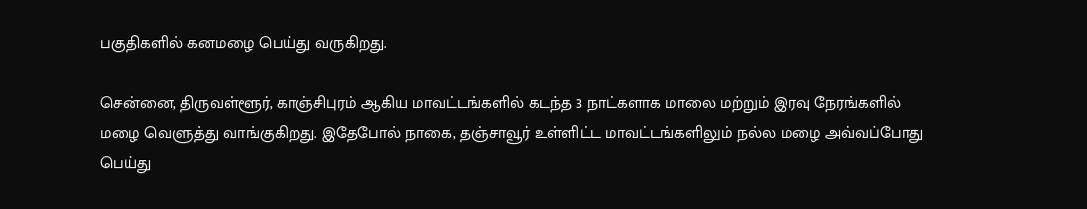பகுதிகளில் கனமழை பெய்து வருகிறது.

சென்னை, திருவள்ளூர், காஞ்சிபுரம் ஆகிய மாவட்டங்களில் கடந்த 3 நாட்களாக மாலை மற்றும் இரவு நேரங்களில் மழை வெளுத்து வாங்குகிறது. இதேபோல் நாகை, தஞ்சாவூர் உள்ளிட்ட மாவட்டங்களிலும் நல்ல மழை அவ்வப்போது பெய்து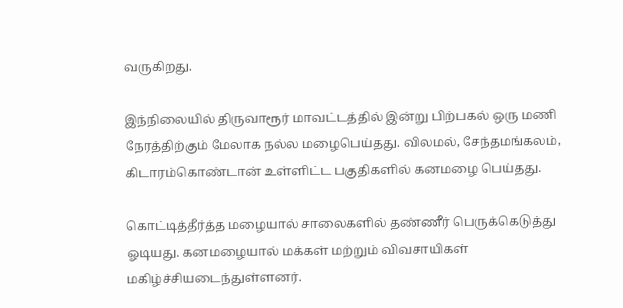வருகிறது.

இந்நிலையில் திருவாரூர் மாவட்டத்தில் இன்று பிற்பகல் ஒரு மணி நேரத்திற்கும் மேலாக நல்ல மழைபெய்தது. விலமல், சேந்தமங்கலம், கிடாரம்கொண்டான் உள்ளிட்ட பகுதிகளில் கனமழை பெய்தது.

கொட்டித்தீர்த்த மழையால் சாலைகளில் தண்ணீர் பெருக்கெடுத்து ஓடியது. கனமழையால் மக்கள் மற்றும் விவசாயிகள் மகிழ்ச்சியடைந்துள்ளனர்.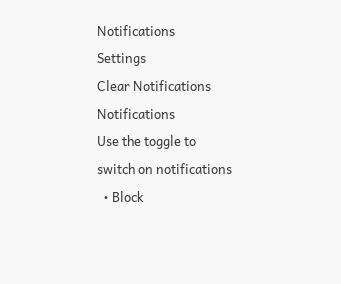Notifications
Settings
Clear Notifications
Notifications
Use the toggle to switch on notifications
  • Block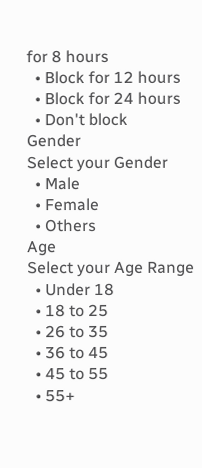for 8 hours
  • Block for 12 hours
  • Block for 24 hours
  • Don't block
Gender
Select your Gender
  • Male
  • Female
  • Others
Age
Select your Age Range
  • Under 18
  • 18 to 25
  • 26 to 35
  • 36 to 45
  • 45 to 55
  • 55+